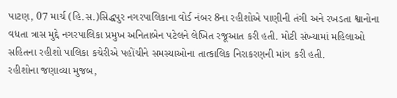પાટણ, 07 માર્ચ (હિ.સ.)સિદ્ધપુર નગરપાલિકાના વોર્ડ નંબર 8ના રહીશોએ પાણીની તંગી અને રખડતા શ્વાનોના વધતા ત્રાસ મુદ્દે નગરપાલિકા પ્રમુખ અનિતાબેન પટેલને લેખિત રજૂઆત કરી હતી. મોટી સંખ્યામાં મહિલાઓ સહિતના રહીશો પાલિકા કચેરીએ પહોંચીને સમસ્યાઓના તાત્કાલિક નિરાકરણની માંગ કરી હતી.
રહીશોના જણાવ્યા મુજબ,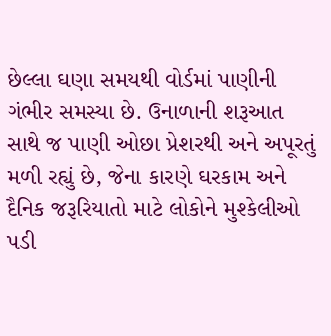છેલ્લા ઘણા સમયથી વોર્ડમાં પાણીની ગંભીર સમસ્યા છે. ઉનાળાની શરૂઆત સાથે જ પાણી ઓછા પ્રેશરથી અને અપૂરતું મળી રહ્યું છે, જેના કારણે ઘરકામ અને દૈનિક જરૂરિયાતો માટે લોકોને મુશ્કેલીઓ પડી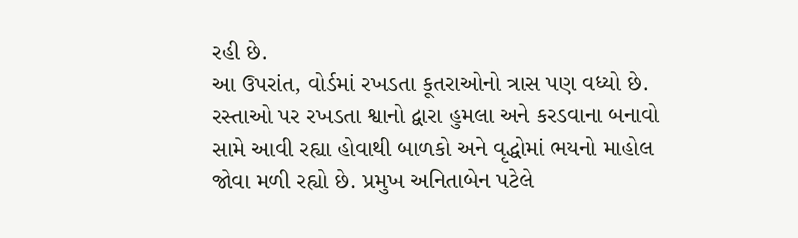રહી છે.
આ ઉપરાંત, વોર્ડમાં રખડતા કૂતરાઓનો ત્રાસ પણ વધ્યો છે. રસ્તાઓ પર રખડતા શ્વાનો દ્વારા હુમલા અને કરડવાના બનાવો સામે આવી રહ્યા હોવાથી બાળકો અને વૃદ્ધોમાં ભયનો માહોલ જોવા મળી રહ્યો છે. પ્રમુખ અનિતાબેન પટેલે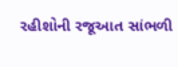રહીશોની રજૂઆત સાંભળી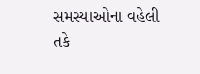સમસ્યાઓના વહેલી તકે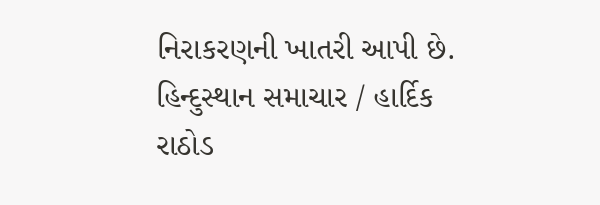નિરાકરણની ખાતરી આપી છે.
હિન્દુસ્થાન સમાચાર / હાર્દિક રાઠોડ